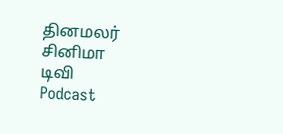தினமலர்
சினிமா
டிவி
Podcast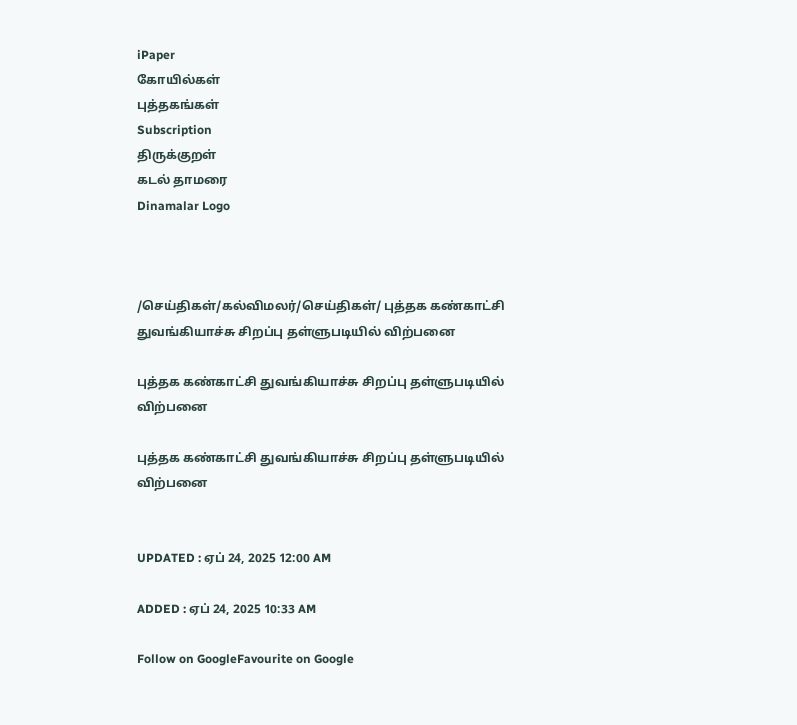iPaper
கோயில்கள்
புத்தகங்கள்
Subscription
திருக்குறள்
கடல் தாமரை
Dinamalar Logo



/செய்திகள்/கல்விமலர்/செய்திகள்/ புத்தக கண்காட்சி துவங்கியாச்சு சிறப்பு தள்ளுபடியில் விற்பனை

புத்தக கண்காட்சி துவங்கியாச்சு சிறப்பு தள்ளுபடியில் விற்பனை

புத்தக கண்காட்சி துவங்கியாச்சு சிறப்பு தள்ளுபடியில் விற்பனை


UPDATED : ஏப் 24, 2025 12:00 AM

ADDED : ஏப் 24, 2025 10:33 AM

Follow on GoogleFavourite on Google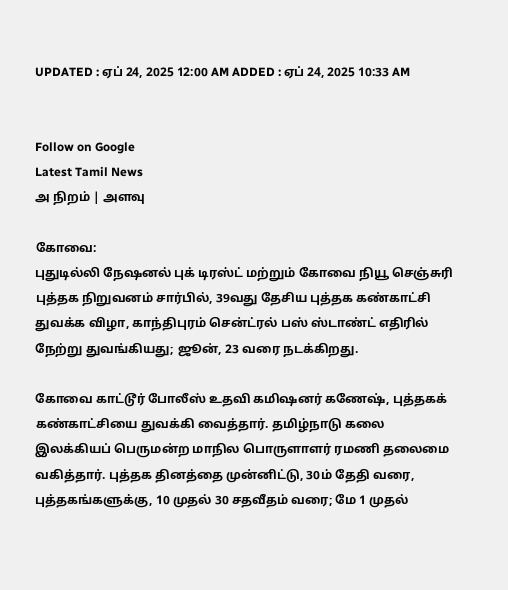UPDATED : ஏப் 24, 2025 12:00 AM ADDED : ஏப் 24, 2025 10:33 AM


Follow on Google
Latest Tamil News
அ நிறம் | அளவு

கோவை:
புதுடில்லி நேஷனல் புக் டிரஸ்ட் மற்றும் கோவை நியூ செஞ்சுரி புத்தக நிறுவனம் சார்பில், 39வது தேசிய புத்தக கண்காட்சி துவக்க விழா, காந்திபுரம் சென்ட்ரல் பஸ் ஸ்டாண்ட் எதிரில் நேற்று துவங்கியது; ஜூன், 23 வரை நடக்கிறது.

கோவை காட்டூர் போலீஸ் உதவி கமிஷனர் கணேஷ், புத்தகக் கண்காட்சியை துவக்கி வைத்தார். தமிழ்நாடு கலை இலக்கியப் பெருமன்ற மாநில பொருளாளர் ரமணி தலைமை வகித்தார். புத்தக தினத்தை முன்னிட்டு, 30ம் தேதி வரை, புத்தகங்களுக்கு, 10 முதல் 30 சதவீதம் வரை; மே 1 முதல்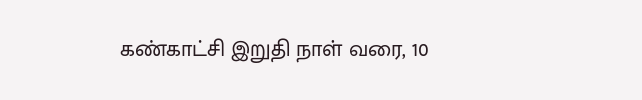கண்காட்சி இறுதி நாள் வரை, 10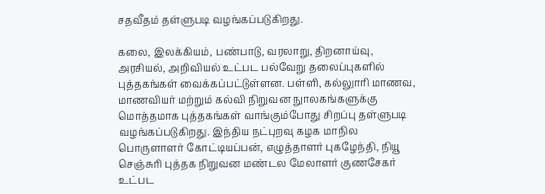சதவீதம் தள்ளுபடி வழங்கப்படுகிறது.

கலை, இலக்கியம், பண்பாடு, வரலாறு, திறனாய்வு, அரசியல், அறிவியல் உட்பட பல்வேறு தலைப்புகளில் புத்தகங்கள் வைக்கப்பட்டுள்ளன. பள்ளி, கல்லுாரி மாணவ, மாணவியர் மற்றும் கல்வி நிறுவன நுாலகங்களுக்கு மொத்தமாக புத்தகங்கள் வாங்கும்போது சிறப்பு தள்ளுபடி வழங்கப்படுகிறது. இந்திய நட்புறவு கழக மாநில பொருளாளர் கோட்டியப்பன், எழுத்தாளர் புகழேந்தி, நியூ செஞ்சுரி புத்தக நிறுவன மண்டல மேலாளர் குணசேகர் உட்பட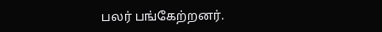பலர் பங்கேற்றனர்.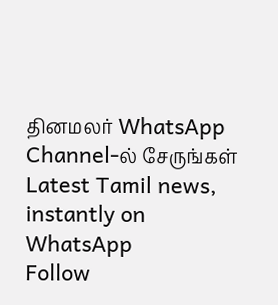தினமலர் WhatsApp Channel-ல் சேருங்கள்
Latest Tamil news, instantly on WhatsApp
Follow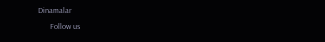Dinamalar
      Follow us